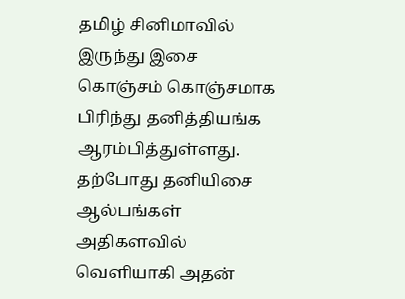தமிழ் சினிமாவில் இருந்து இசை கொஞ்சம் கொஞ்சமாக பிரிந்து தனித்தியங்க ஆரம்பித்துள்ளது. தற்போது தனியிசை ஆல்பங்கள் அதிகளவில் வெளியாகி அதன்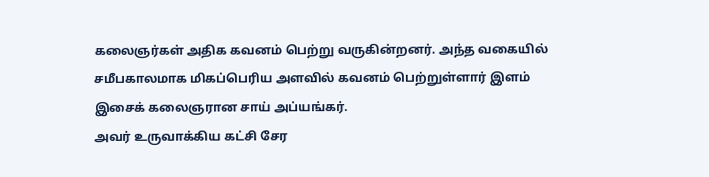கலைஞர்கள் அதிக கவனம் பெற்று வருகின்றனர். அந்த வகையில் சமீபகாலமாக மிகப்பெரிய அளவில் கவனம் பெற்றுள்ளார் இளம் இசைக் கலைஞரான சாய் அப்யங்கர்.
அவர் உருவாக்கிய கட்சி சேர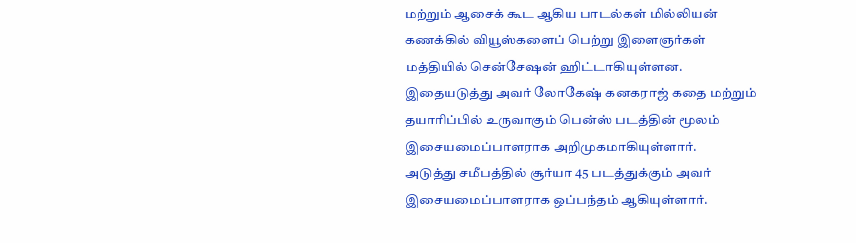மற்றும் ஆசைக் கூட ஆகிய பாடல்கள் மில்லியன் கணக்கில் வியூஸ்களைப் பெற்று இளைஞர்கள் மத்தியில் சென்சேஷன் ஹிட்டாகியுள்ளன. இதையடுத்து அவர் லோகேஷ் கனகராஜ் கதை மற்றும் தயாரிப்பில் உருவாகும் பென்ஸ் படத்தின் மூலம் இசையமைப்பாளராக அறிமுகமாகியுள்ளார்.
அடுத்து சமீபத்தில் சூர்யா 45 படத்துக்கும் அவர் இசையமைப்பாளராக ஒப்பந்தம் ஆகியுள்ளார்.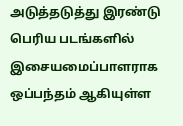அடுத்தடுத்து இரண்டு பெரிய படங்களில் இசையமைப்பாளராக ஒப்பந்தம் ஆகியுள்ள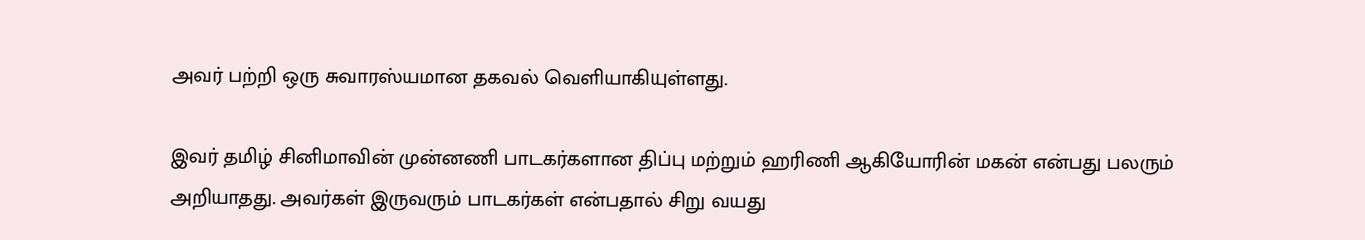அவர் பற்றி ஒரு சுவாரஸ்யமான தகவல் வெளியாகியுள்ளது.

இவர் தமிழ் சினிமாவின் முன்னணி பாடகர்களான திப்பு மற்றும் ஹரிணி ஆகியோரின் மகன் என்பது பலரும் அறியாதது. அவர்கள் இருவரும் பாடகர்கள் என்பதால் சிறு வயது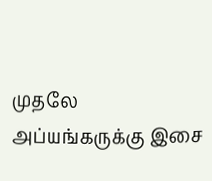முதலே அப்யங்கருக்கு இசை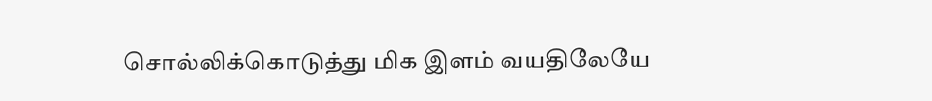சொல்லிக்கொடுத்து மிக இளம் வயதிலேயே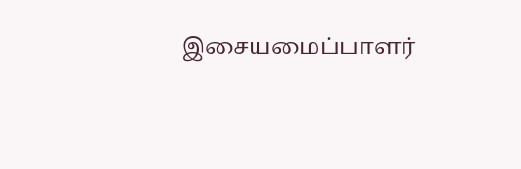இசையமைப்பாளர்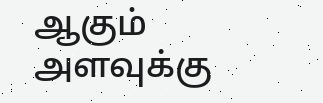ஆகும் அளவுக்கு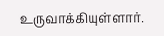உருவாக்கியுள்ளார்.